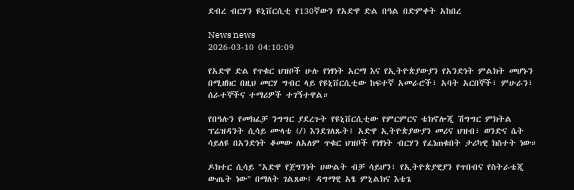ደብረ ብርሃን ዩኒቨርሲቲ የ130ኛውን የአድዋ ድል በዓል በድምቀት አከበረ

News news
2026-03-10 04:10:09

የአድዋ ድል የጥቁር ህዝቦች ሁሉ የነፃነት አርማ እና የኢትዮጵያውያን የአንድነት ምልክት መሆኑን በሚዘክር በዚህ መርሃ ግብር ላይ የዩኒቨርሲቲው ከፍተኛ አመራሮች፣ አባት አርበኞች፣ ምሁራን፣ ሰራተኞችና ተማሪዎች ተገኝተዋል።

የበዓሉን የመክፈቻ ንግግር ያደረጉት የዩኒቨርሲቲው የምርምርና ቴክኖሎጂ ሽግግር ምክትል ፕሬዝዳንት ሲሳይ ሙላቴ (/) እንደገለጹት፤ አድዋ ኢትዮጵያውያን መሪና ህዝብ፣ ወንድና ሴት ሳይለዩ በአንድነት ቆመው ለአለም ጥቁር ህዝቦች የነፃነት ብርሃን የፈነጠቁበት ታሪካዊ ክስተት ነው።

ዶክተር ሲሳይ "አድዋ የጀግንነት ሀውልት ብቻ ሳይሆን፣ የኢትዮጵያዊያን የጥበብና የስትራቴጂ ውጤት ነው" በማለት ገልጸው፤ ዳግማዊ አፄ ምኒልክና እቴጌ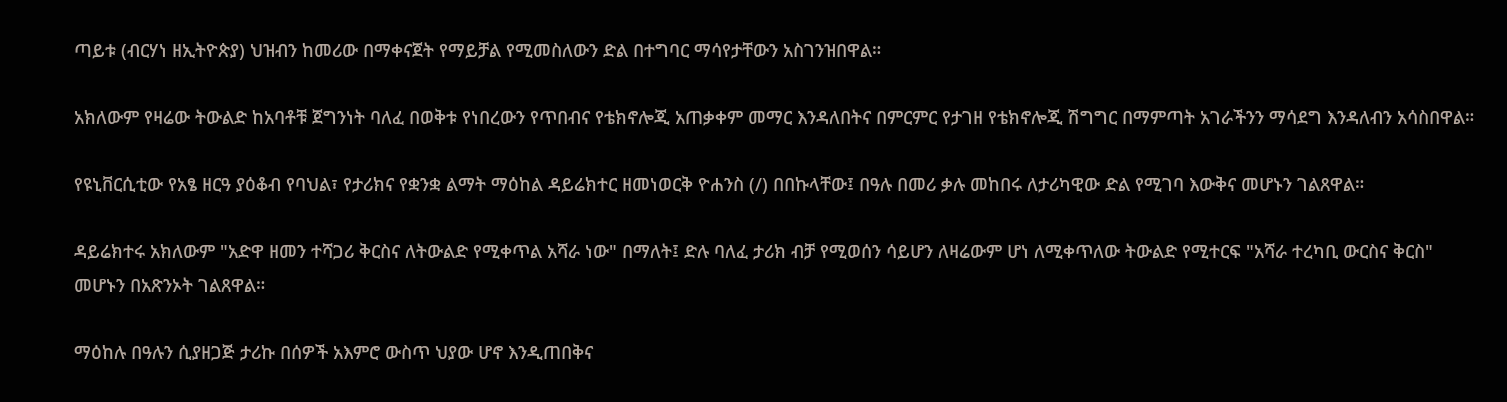ጣይቱ (ብርሃነ ዘኢትዮጵያ) ህዝብን ከመሪው በማቀናጀት የማይቻል የሚመስለውን ድል በተግባር ማሳየታቸውን አስገንዝበዋል።

አክለውም የዛሬው ትውልድ ከአባቶቹ ጀግንነት ባለፈ በወቅቱ የነበረውን የጥበብና የቴክኖሎጂ አጠቃቀም መማር እንዳለበትና በምርምር የታገዘ የቴክኖሎጂ ሽግግር በማምጣት አገራችንን ማሳደግ እንዳለብን አሳስበዋል።

የዩኒቨርሲቲው የአፄ ዘርዓ ያዕቆብ የባህል፣ የታሪክና የቋንቋ ልማት ማዕከል ዳይሬክተር ዘመነወርቅ ዮሐንስ (/) በበኩላቸው፤ በዓሉ በመሪ ቃሉ መከበሩ ለታሪካዊው ድል የሚገባ እውቅና መሆኑን ገልጸዋል።

ዳይሬክተሩ አክለውም "አድዋ ዘመን ተሻጋሪ ቅርስና ለትውልድ የሚቀጥል አሻራ ነው" በማለት፤ ድሉ ባለፈ ታሪክ ብቻ የሚወሰን ሳይሆን ለዛሬውም ሆነ ለሚቀጥለው ትውልድ የሚተርፍ "አሻራ ተረካቢ ውርስና ቅርስ" መሆኑን በአጽንኦት ገልጸዋል።

ማዕከሉ በዓሉን ሲያዘጋጅ ታሪኩ በሰዎች አእምሮ ውስጥ ህያው ሆኖ እንዲጠበቅና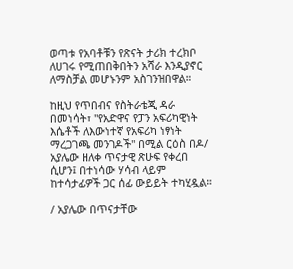ወጣቱ የአባቶቹን የጽናት ታሪክ ተረክቦ ለሀገሩ የሚጠበቅበትን አሻራ እንዲያኖር ለማስቻል መሆኑንም አስገንዝበዋል።

ከዚህ የጥበብና የስትራቴጂ ዳራ በመነሳት፣ "የአድዋና የፓን አፍሪካዊነት እሴቶች ለእውነተኛ የአፍሪካ ነፃነት ማረጋገጫ መንገዶች" በሚል ርዕስ በዶ/ አያሌው ዘለቀ ጥናታዊ ጽሁፍ የቀረበ ሲሆን፤ በተነሳው ሃሳብ ላይም ከተሳታፊዎች ጋር ሰፊ ውይይት ተካሂዷል።

/ አያሌው በጥናታቸው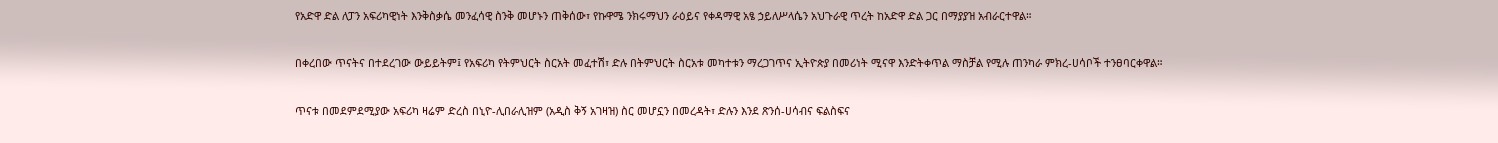የአድዋ ድል ለፓን አፍሪካዊነት እንቅስቃሴ መንፈሳዊ ስንቅ መሆኑን ጠቅሰው፣ የኩዋሜ ንክሩማህን ራዕይና የቀዳማዊ አፄ ኃይለሥላሴን አህጉራዊ ጥረት ከአድዋ ድል ጋር በማያያዝ አብራርተዋል።

በቀረበው ጥናትና በተደረገው ውይይትም፤ የአፍሪካ የትምህርት ስርአት መፈተሽ፣ ድሉ በትምህርት ስርአቱ መካተቱን ማረጋገጥና ኢትዮጵያ በመሪነት ሚናዋ እንድትቀጥል ማስቻል የሚሉ ጠንካራ ምክረ-ሀሳቦች ተንፀባርቀዋል።

ጥናቱ በመደምደሚያው አፍሪካ ዛሬም ድረስ በኒዮ-ሊበራሊዝም (አዲስ ቅኝ አገዛዝ) ስር መሆኗን በመረዳት፣ ድሉን እንደ ጽንሰ-ሀሳብና ፍልስፍና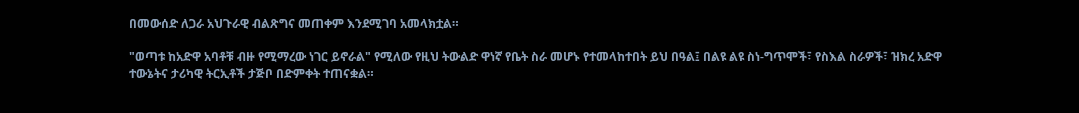በመውሰድ ለጋራ አህጉራዊ ብልጽግና መጠቀም እንደሚገባ አመላክቷል።

"ወጣቱ ከአድዋ አባቶቹ ብዙ የሚማረው ነገር ይኖራል" የሚለው የዚህ ትውልድ ዋነኛ የቤት ስራ መሆኑ የተመላከተበት ይህ በዓል፤ በልዩ ልዩ ስነ-ግጥሞች፣ የስእል ስራዎች፣ ዝክረ አድዋ ተውኔትና ታሪካዊ ትርኢቶች ታጅቦ በድምቀት ተጠናቋል።